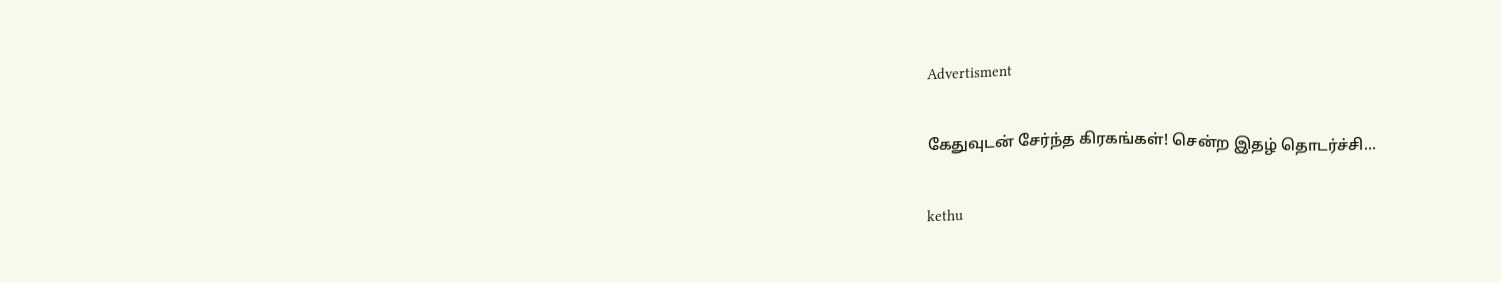Advertisment

கேதுவுடன் சேர்ந்த கிரகங்கள்! சென்ற இதழ் தொடர்ச்சி...

kethu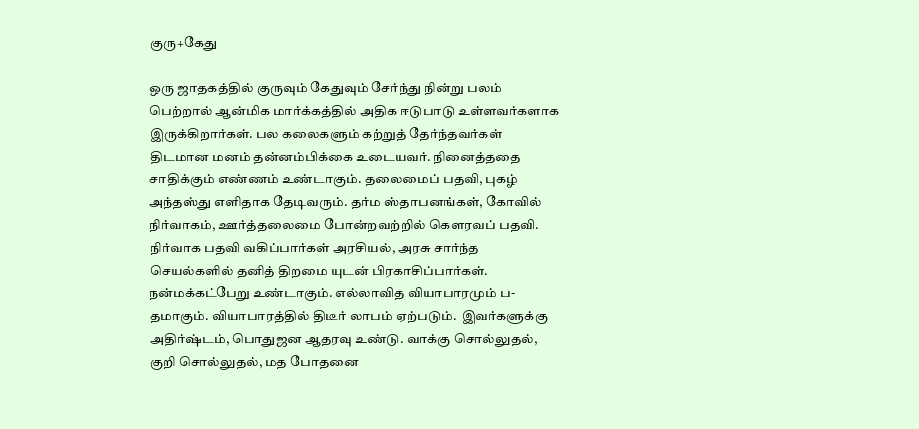குரு+கேது

ஒரு ஜாதகத்தில் குருவும் கேதுவும் சேர்ந்து நின்று பலம் பெற்றால் ஆன்மிக மார்க்கத்தில் அதிக ஈடுபாடு உள்ளவர்களாக இருக்கிறார்கள். பல கலைகளும் கற்றுத் தேர்ந்தவர்கள் திடமான மனம் தன்னம்பிக்கை உடையவர். நினைத்ததை சாதிக்கும் எண்ணம் உண்டாகும். தலைமைப் பதவி, புகழ் அந்தஸ்து எளிதாக தேடிவரும். தர்ம ஸ்தாபனங்கள், கோவில் நிர்வாகம், ஊர்த்தலைமை போன்றவற்றில் கௌரவப் பதவி. நிர்வாக பதவி வகிப்பார்கள் அரசியல், அரசு சார்ந்த செயல்களில் தனித் திறமை யுடன் பிரகாசிப்பார்கள். நன்மக்கட்பேறு உண்டாகும். எல்லாவித வியாபாரமும் ப-தமாகும். வியாபாரத்தில் திடீர் லாபம் ஏற்படும்.  இவர்களுக்கு அதிர்ஷ்டம், பொதுஜன ஆதரவு உண்டு. வாக்கு சொல்லுதல், குறி சொல்லுதல், மத போதனை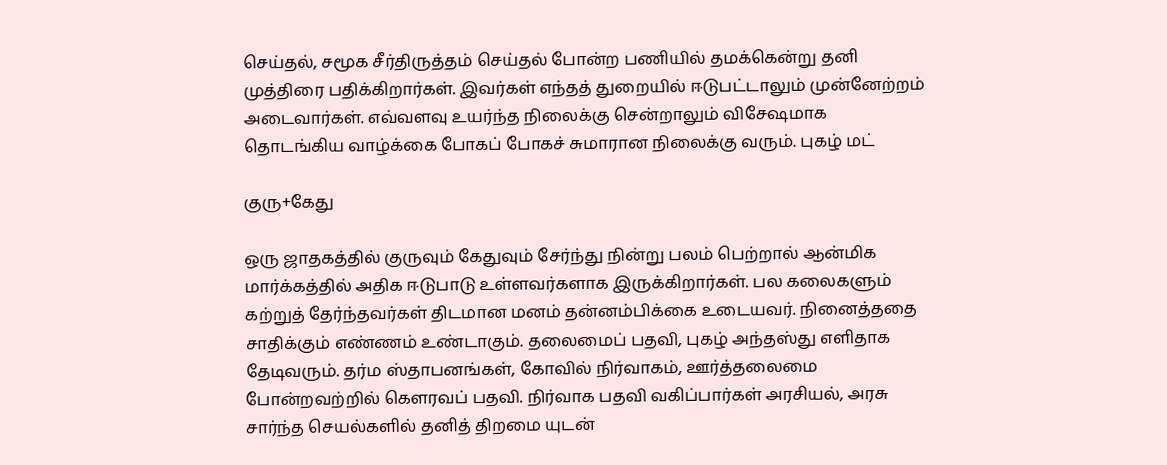செய்தல், சமூக சீர்திருத்தம் செய்தல் போன்ற பணியில் தமக்கென்று தனி முத்திரை பதிக்கிறார்கள். இவர்கள் எந்தத் துறையில் ஈடுபட்டாலும் முன்னேற்றம் அடைவார்கள். எவ்வளவு உயர்ந்த நிலைக்கு சென்றாலும் விசேஷமாக தொடங்கிய வாழ்க்கை போகப் போகச் சுமாரான நிலைக்கு வரும். புகழ் மட்

குரு+கேது

ஒரு ஜாதகத்தில் குருவும் கேதுவும் சேர்ந்து நின்று பலம் பெற்றால் ஆன்மிக மார்க்கத்தில் அதிக ஈடுபாடு உள்ளவர்களாக இருக்கிறார்கள். பல கலைகளும் கற்றுத் தேர்ந்தவர்கள் திடமான மனம் தன்னம்பிக்கை உடையவர். நினைத்ததை சாதிக்கும் எண்ணம் உண்டாகும். தலைமைப் பதவி, புகழ் அந்தஸ்து எளிதாக தேடிவரும். தர்ம ஸ்தாபனங்கள், கோவில் நிர்வாகம், ஊர்த்தலைமை போன்றவற்றில் கௌரவப் பதவி. நிர்வாக பதவி வகிப்பார்கள் அரசியல், அரசு சார்ந்த செயல்களில் தனித் திறமை யுடன்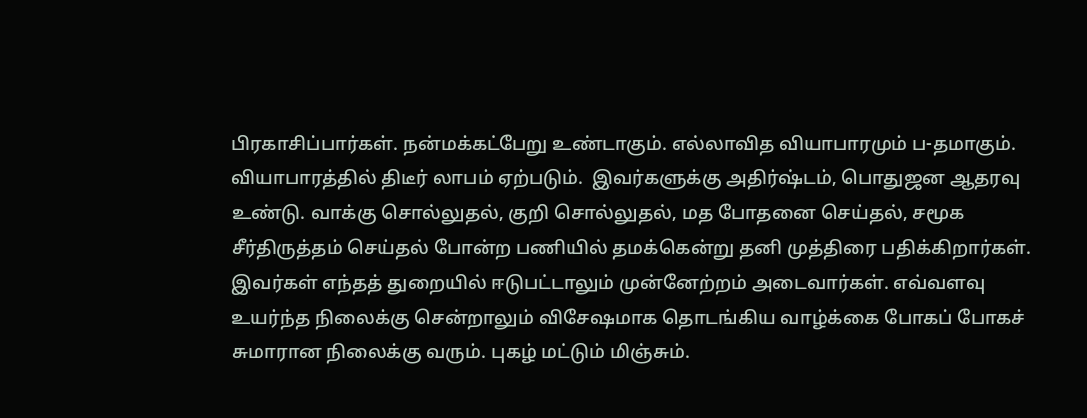பிரகாசிப்பார்கள். நன்மக்கட்பேறு உண்டாகும். எல்லாவித வியாபாரமும் ப-தமாகும். வியாபாரத்தில் திடீர் லாபம் ஏற்படும்.  இவர்களுக்கு அதிர்ஷ்டம், பொதுஜன ஆதரவு உண்டு. வாக்கு சொல்லுதல், குறி சொல்லுதல், மத போதனை செய்தல், சமூக சீர்திருத்தம் செய்தல் போன்ற பணியில் தமக்கென்று தனி முத்திரை பதிக்கிறார்கள். இவர்கள் எந்தத் துறையில் ஈடுபட்டாலும் முன்னேற்றம் அடைவார்கள். எவ்வளவு உயர்ந்த நிலைக்கு சென்றாலும் விசேஷமாக தொடங்கிய வாழ்க்கை போகப் போகச் சுமாரான நிலைக்கு வரும். புகழ் மட்டும் மிஞ்சும்.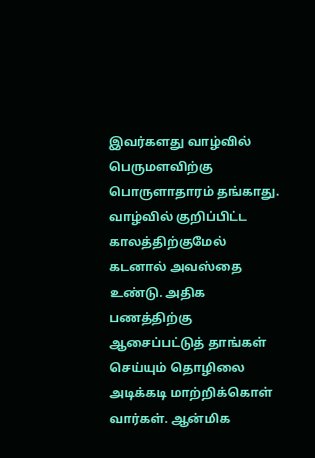இவர்களது வாழ்வில் பெருமளவிற்கு பொருளாதாரம் தங்காது. வாழ்வில் குறிப்பிட்ட காலத்திற்குமேல் கடனால் அவஸ்தை உண்டு. அதிக பணத்திற்கு ஆசைப்பட்டுத் தாங்கள் செய்யும் தொழிலை அடிக்கடி மாற்றிக்கொள் வார்கள். ஆன்மிக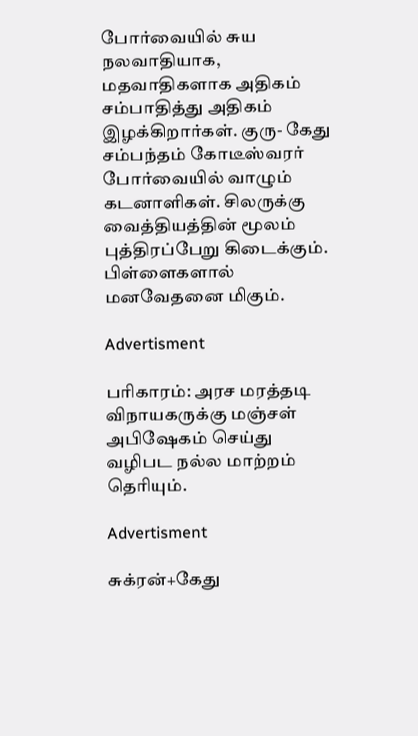போர்வையில் சுய நலவாதியாக, மதவாதிகளாக அதிகம் சம்பாதித்து அதிகம் இழக்கிறார்கள். குரு- கேது சம்பந்தம் கோடீஸ்வரர் போர்வையில் வாழும் கடனாளிகள். சிலருக்கு வைத்தியத்தின் மூலம் புத்திரப்பேறு கிடைக்கும். பிள்ளைகளால் மனவேதனை மிகும்.

Advertisment

பரிகாரம்: அரச மரத்தடி விநாயகருக்கு மஞ்சள் அபிஷேகம் செய்து வழிபட நல்ல மாற்றம் தெரியும்.

Advertisment

சுக்ரன்+கேது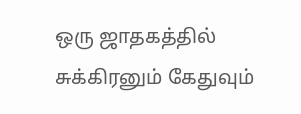ஒரு ஜாதகத்தில் சுக்கிரனும் கேதுவும்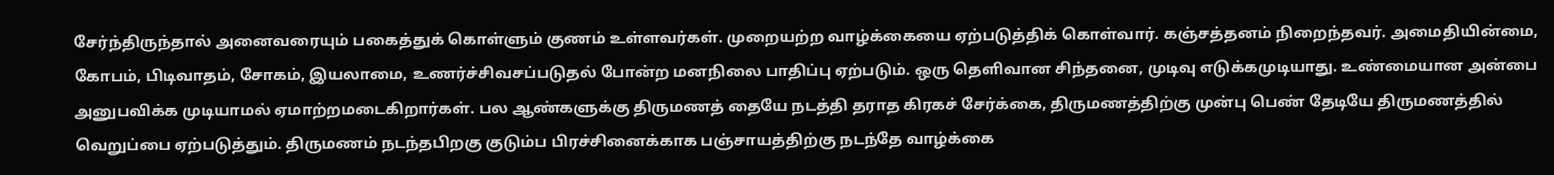சேர்ந்திருந்தால் அனைவரையும் பகைத்துக் கொள்ளும் குணம் உள்ளவர்கள். முறையற்ற வாழ்க்கையை ஏற்படுத்திக் கொள்வார். கஞ்சத்தனம் நிறைந்தவர். அமைதியின்மை, கோபம், பிடிவாதம், சோகம், இயலாமை, உணர்ச்சிவசப்படுதல் போன்ற மனநிலை பாதிப்பு ஏற்படும். ஒரு தெளிவான சிந்தனை, முடிவு எடுக்கமுடியாது. உண்மையான அன்பை அனுபவிக்க முடியாமல் ஏமாற்றமடைகிறார்கள். பல ஆண்களுக்கு திருமணத் தையே நடத்தி தராத கிரகச் சேர்க்கை, திருமணத்திற்கு முன்பு பெண் தேடியே திருமணத்தில் வெறுப்பை ஏற்படுத்தும். திருமணம் நடந்தபிறகு குடும்ப பிரச்சினைக்காக பஞ்சாயத்திற்கு நடந்தே வாழ்க்கை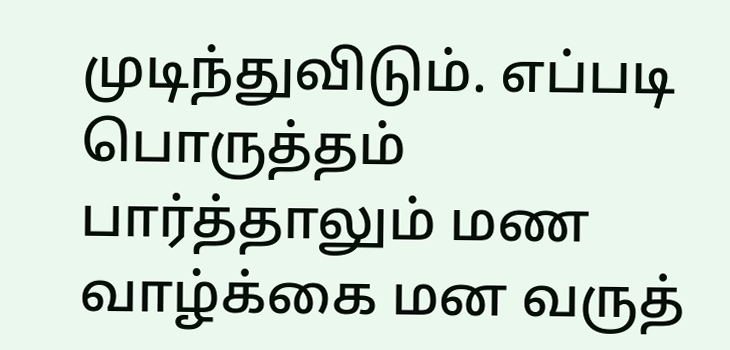முடிந்துவிடும். எப்படி பொருத்தம் பார்த்தாலும் மண வாழ்க்கை மன வருத்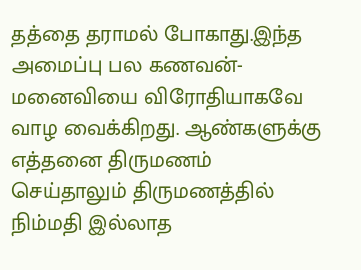தத்தை தராமல் போகாது.இந்த அமைப்பு பல கணவன்- மனைவியை விரோதியாகவே வாழ வைக்கிறது. ஆண்களுக்கு எத்தனை திருமணம் செய்தாலும் திருமணத்தில் நிம்மதி இல்லாத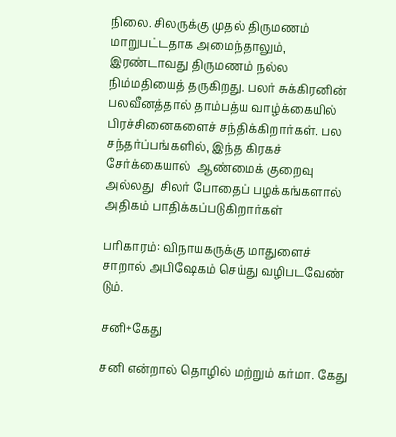நிலை. சிலருக்கு முதல் திருமணம் மாறுபட்டதாக அமைந்தாலும், இரண்டாவது திருமணம் நல்ல நிம்மதியைத் தருகிறது. பலர் சுக்கிரனின் பலவீனத்தால் தாம்பத்ய வாழ்க்கையில் பிரச்சினைகளைச் சந்திக்கிறார்கள். பல சந்தர்ப்பங்களில், இந்த கிரகச் சேர்க்கையால்  ஆண்மைக் குறைவு அல்லது  சிலர் போதைப் பழக்கங்களால் அதிகம் பாதிக்கப்படுகிறார்கள்

பரிகாரம்: விநாயகருக்கு மாதுளைச் சாறால் அபிஷேகம் செய்து வழிபடவேண் டும்.

சனி+கேது

சனி என்றால் தொழில் மற்றும் கர்மா. கேது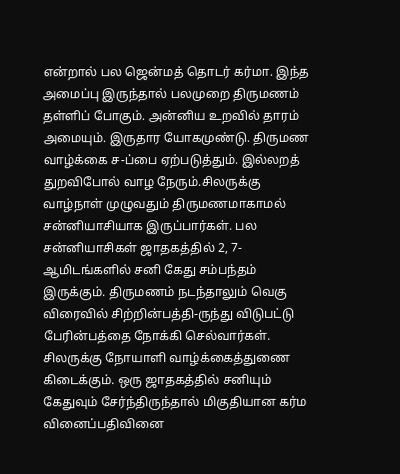என்றால் பல ஜென்மத் தொடர் கர்மா. இந்த அமைப்பு இருந்தால் பலமுறை திருமணம் தள்ளிப் போகும். அன்னிய உறவில் தாரம் அமையும். இருதார யோகமுண்டு. திருமண வாழ்க்கை ச-ப்பை ஏற்படுத்தும். இல்லறத் துறவிபோல் வாழ நேரும்.சிலருக்கு வாழ்நாள் முழுவதும் திருமணமாகாமல் சன்னியாசியாக இருப்பார்கள். பல சன்னியாசிகள் ஜாதகத்தில் 2, 7-ஆமிடங்களில் சனி கேது சம்பந்தம் இருக்கும். திருமணம் நடந்தாலும் வெகு விரைவில் சிற்றின்பத்தி-ருந்து விடுபட்டு பேரின்பத்தை நோக்கி செல்வார்கள். சிலருக்கு நோயாளி வாழ்க்கைத்துணை கிடைக்கும். ஒரு ஜாதகத்தில் சனியும் கேதுவும் சேர்ந்திருந்தால் மிகுதியான கர்ம வினைப்பதிவினை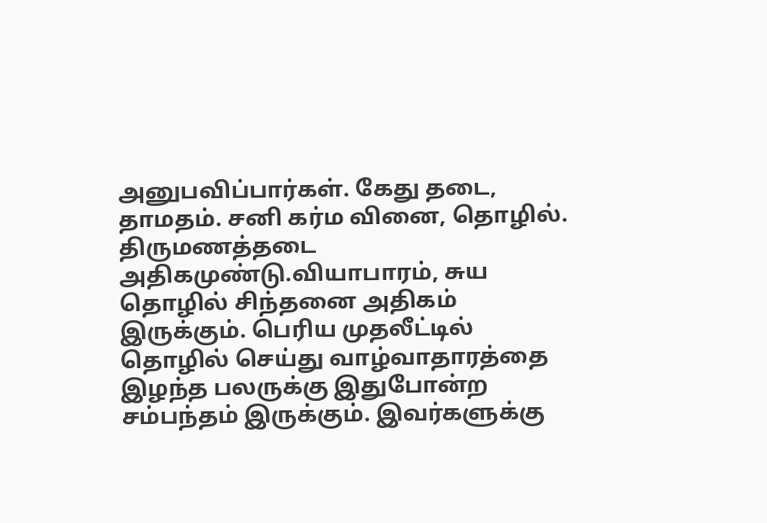அனுபவிப்பார்கள். கேது தடை, தாமதம். சனி கர்ம வினை, தொழில். திருமணத்தடை அதிகமுண்டு.வியாபாரம், சுய தொழில் சிந்தனை அதிகம் இருக்கும். பெரிய முதலீட்டில் தொழில் செய்து வாழ்வாதாரத்தை இழந்த பலருக்கு இதுபோன்ற சம்பந்தம் இருக்கும். இவர்களுக்கு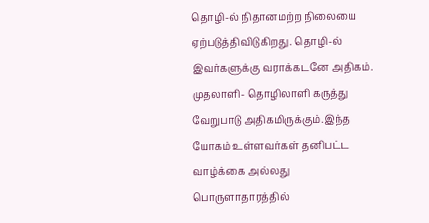தொழி-ல் நிதானமற்ற நிலையை ஏற்படுத்திவிடுகிறது. தொழி-ல் இவர்களுக்கு வராக்கடனே அதிகம். முதலாளி- தொழிலாளி கருத்து வேறுபாடு அதிகமிருக்கும்.இந்த யோகம் உள்ளவர்கள் தனிபட்ட வாழ்க்கை அல்லது பொருளாதாரத்தில்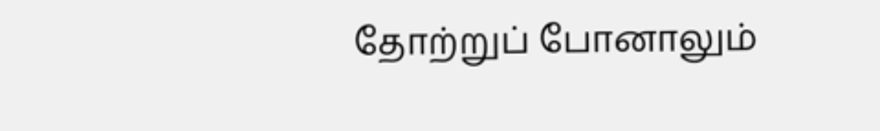தோற்றுப் போனாலும்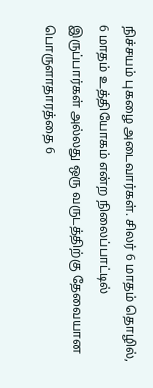நிச்சயம் புகழை அடைவார்கள். சிலர் 6 மாதம் தொழில், 6 மாதம் உத்தியோகம் என்ற நிலைப்பாட்டில் இருப்பார்கள் அல்லது ஒரு வருடத்திற்கு தேவையான பொருளாதாரத்தை 6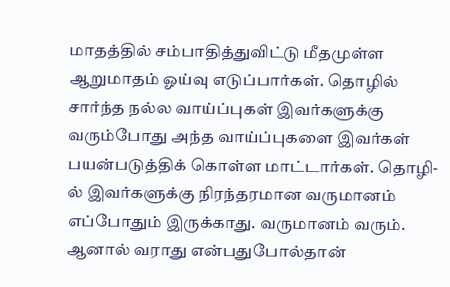மாதத்தில் சம்பாதித்துவிட்டு மீதமுள்ள ஆறுமாதம் ஓய்வு எடுப்பார்கள். தொழில் சார்ந்த நல்ல வாய்ப்புகள் இவர்களுக்கு வரும்போது அந்த வாய்ப்புகளை இவர்கள் பயன்படுத்திக் கொள்ள மாட்டார்கள். தொழி-ல் இவர்களுக்கு நிரந்தரமான வருமானம் எப்போதும் இருக்காது. வருமானம் வரும். ஆனால் வராது என்பதுபோல்தான்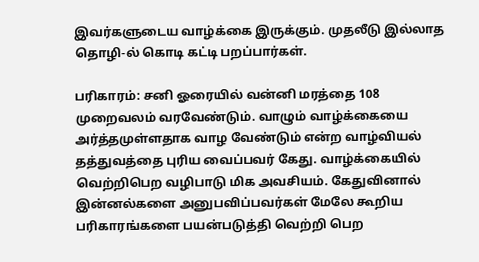இவர்களுடைய வாழ்க்கை இருக்கும். முதலீடு இல்லாத தொழி-ல் கொடி கட்டி பறப்பார்கள்.

பரிகாரம்: சனி ஓரையில் வன்னி மரத்தை 108 முறைவலம் வரவேண்டும். வாழும் வாழ்க்கையை அர்த்தமுள்ளதாக வாழ வேண்டும் என்ற வாழ்வியல் தத்துவத்தை புரிய வைப்பவர் கேது. வாழ்க்கையில்  வெற்றிபெற வழிபாடு மிக அவசியம். கேதுவினால் இன்னல்களை அனுபவிப்பவர்கள் மேலே கூறிய பரிகாரங்களை பயன்படுத்தி வெற்றி பெற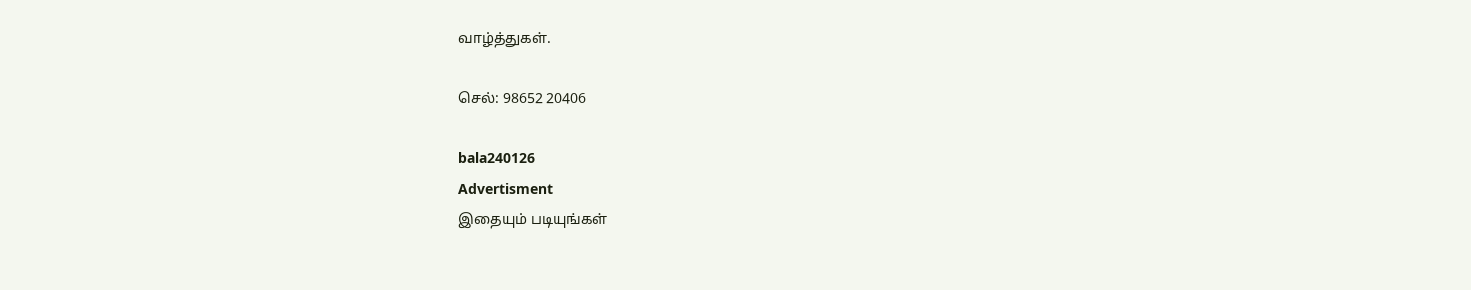வாழ்த்துகள்.

செல்: 98652 20406

bala240126
Advertisment
இதையும் படியுங்கள்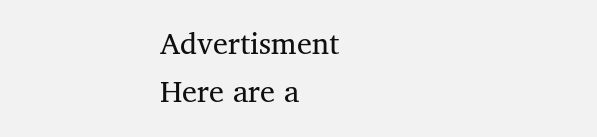Advertisment
Here are a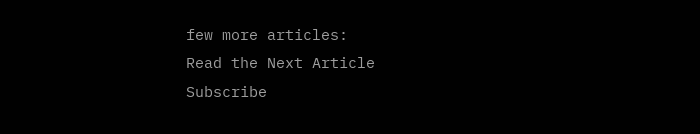few more articles:
Read the Next Article
Subscribe